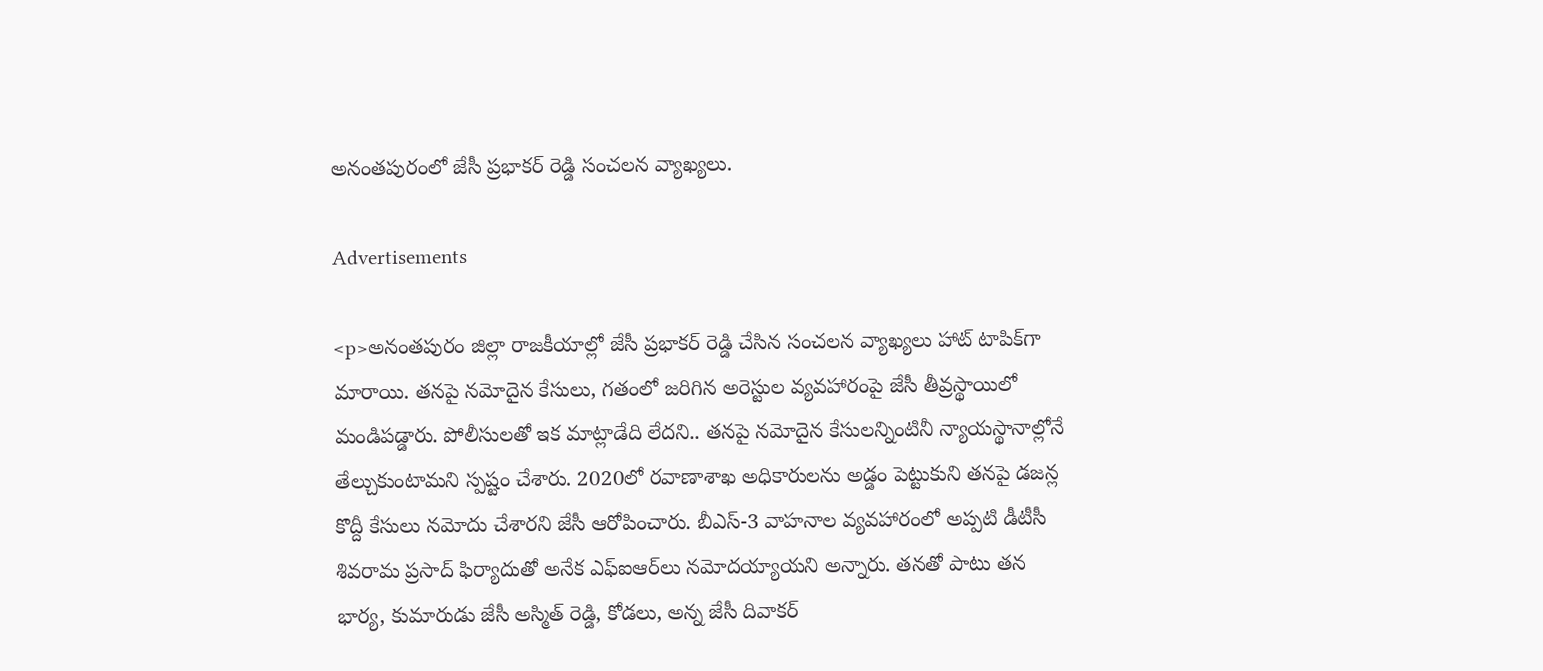అనంతపురంలో జేసీ ప్రభాకర్ రెడ్డి సంచలన వ్యాఖ్యలు.

Advertisements

<p>అనంతపురం జిల్లా రాజకీయాల్లో జేసీ ప్రభాకర్ రెడ్డి చేసిన సంచలన వ్యాఖ్యలు హాట్ టాపిక్‌గా మారాయి. తనపై నమోదైన కేసులు, గతంలో జరిగిన అరెస్టుల వ్యవహారంపై జేసీ తీవ్రస్థాయిలో మండిపడ్డారు. పోలీసులతో ఇక మాట్లాడేది లేదని.. తనపై నమోదైన కేసులన్నింటినీ న్యాయస్థానాల్లోనే తేల్చుకుంటామని స్పష్టం చేశారు. 2020లో రవాణాశాఖ అధికారులను అడ్డం పెట్టుకుని తనపై డజన్ల కొద్దీ కేసులు నమోదు చేశారని జేసీ ఆరోపించారు. బీఎస్-3 వాహనాల వ్యవహారంలో అప్పటి డీటీసీ శివరామ ప్రసాద్ ఫిర్యాదుతో అనేక ఎఫ్‌ఐఆర్‌లు నమోదయ్యాయని అన్నారు. తనతో పాటు తన భార్య, కుమారుడు జేసీ అస్మిత్ రెడ్డి, కోడలు, అన్న జేసీ దివాకర్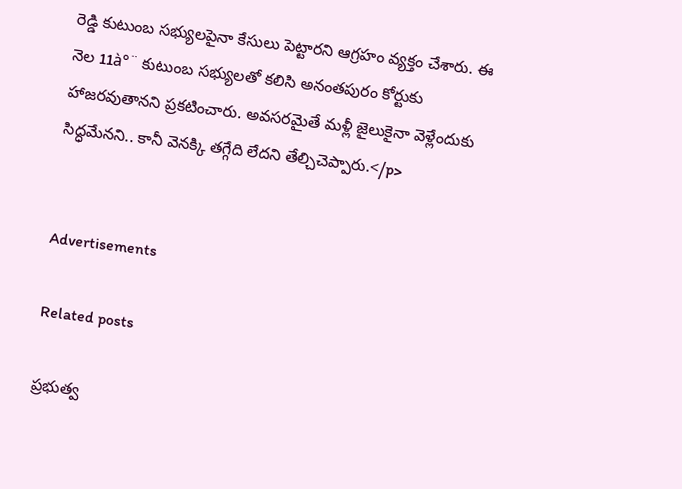రెడ్డి కుటుంబ సభ్యులపైనా కేసులు పెట్టారని ఆగ్రహం వ్యక్తం చేశారు. ఈ నెల 11à°¨ కుటుంబ సభ్యులతో కలిసి అనంతపురం కోర్టుకు హాజరవుతానని ప్రకటించారు. అవసరమైతే మళ్లీ జైలుకైనా వెళ్లేందుకు సిద్ధమేనని.. కానీ వెనక్కి తగ్గేది లేదని తేల్చిచెప్పారు.</p>


Advertisements

Related posts

ప్రభుత్వ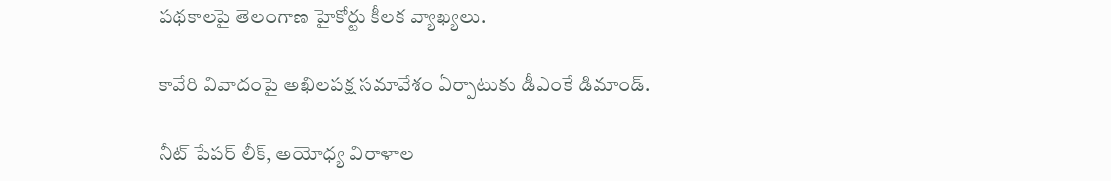పథకాలపై తెలంగాణ హైకోర్టు కీలక వ్యాఖ్యలు.

కావేరి వివాదంపై అఖిలపక్ష సమావేశం ఏర్పాటుకు డీఎంకే డిమాండ్.

నీట్ పేపర్ లీక్, అయోధ్య విరాళాల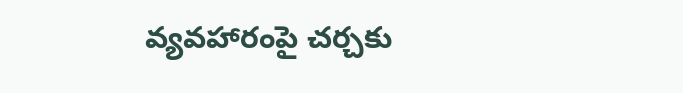వ్యవహారంపై చర్చకు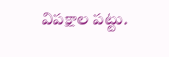విపక్షాల పట్టు.